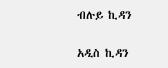ብሉይ ኪዳን

አዲስ ኪዳን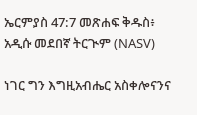ኤርምያስ 47:7 መጽሐፍ ቅዱስ፥ አዲሱ መደበኛ ትርጒም (NASV)

ነገር ግን እግዚአብሔር አስቀሎናንና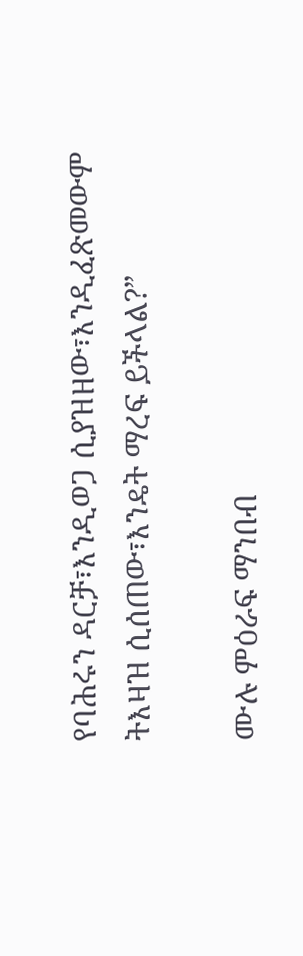የባሕሩን ዳርቻ፣እንዲወጋ ሲያዝዘው፣እንዲፈጽመውም ትእዛዝ ሲሰጠው፣እንዴት ማረፍ ይችላል?”

ሙሉ ምዕራፍ ማንበብ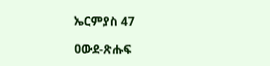ኤርምያስ 47

ዐውደ-ጽሑፍ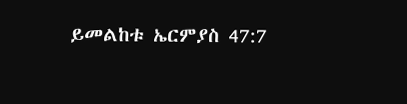ይመልከቱ ኤርምያስ 47:7